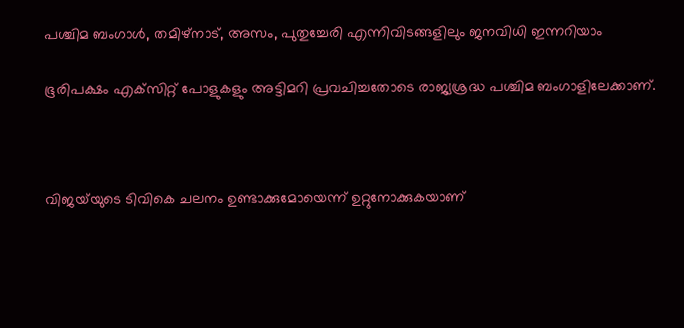പശ്ചിമ ബംഗാള്‍, തമിഴ്‌നാട്, അസം, പുതുച്ചേരി എന്നിവിടങ്ങളിലും ജനവിധി ഇന്നറിയാം

ഭൂരിപക്ഷം എക്‌സിറ്റ് പോളുകളും അട്ടിമറി പ്രവചിച്ചതോടെ രാജ്യശ്രദ്ധ പശ്ചിമ ബംഗാളിലേക്കാണ്.



വിജയ്‌യുടെ ടിവികെ ചലനം ഉണ്ടാക്കുമോയെന്ന് ഉറ്റുനോക്കുകയാണ്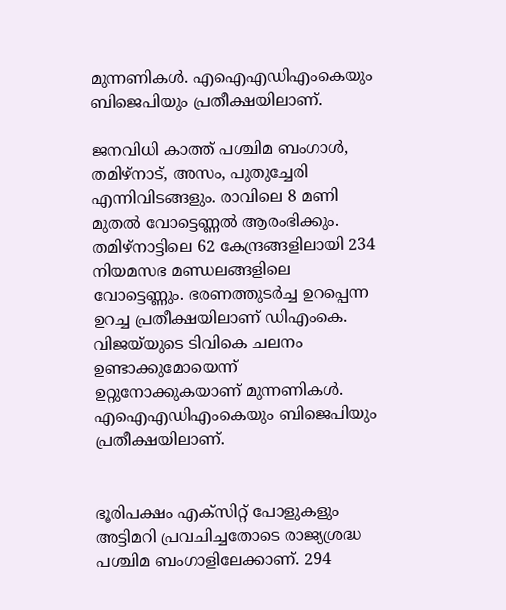മുന്നണികള്‍. എഐഎഡിഎംകെയും ബിജെപിയും പ്രതീക്ഷയിലാണ്.

ജനവിധി കാത്ത് പശ്ചിമ ബംഗാള്‍, തമിഴ്‌നാട്, അസം, പുതുച്ചേരി എന്നിവിടങ്ങളും. രാവിലെ 8 മണി മുതല്‍ വോട്ടെണ്ണല്‍ ആരംഭിക്കും. തമിഴ്‌നാട്ടിലെ 62 കേന്ദ്രങ്ങളിലായി 234 നിയമസഭ മണ്ഡലങ്ങളിലെ വോട്ടെണ്ണും. ഭരണത്തുടര്‍ച്ച ഉറപ്പെന്ന ഉറച്ച പ്രതീക്ഷയിലാണ് ഡിഎംകെ. വിജയ്‌യുടെ ടിവികെ ചലനം ഉണ്ടാക്കുമോയെന്ന് ഉറ്റുനോക്കുകയാണ് മുന്നണികള്‍. എഐഎഡിഎംകെയും ബിജെപിയും പ്രതീക്ഷയിലാണ്.


ഭൂരിപക്ഷം എക്‌സിറ്റ് പോളുകളും അട്ടിമറി പ്രവചിച്ചതോടെ രാജ്യശ്രദ്ധ പശ്ചിമ ബംഗാളിലേക്കാണ്. 294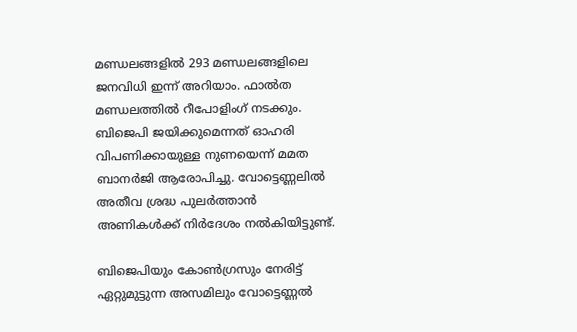മണ്ഡലങ്ങളില്‍ 293 മണ്ഡലങ്ങളിലെ ജനവിധി ഇന്ന് അറിയാം. ഫാല്‍ത മണ്ഡലത്തില്‍ റീപോളിംഗ് നടക്കും. ബിജെപി ജയിക്കുമെന്നത് ഓഹരി വിപണിക്കായുള്ള നുണയെന്ന് മമത ബാനര്‍ജി ആരോപിച്ചു. വോട്ടെണ്ണലില്‍ അതീവ ശ്രദ്ധ പുലര്‍ത്താന്‍ അണികള്‍ക്ക് നിര്‍ദേശം നല്‍കിയിട്ടുണ്ട്.

ബിജെപിയും കോണ്‍ഗ്രസും നേരിട്ട് ഏറ്റുമുട്ടുന്ന അസമിലും വോട്ടെണ്ണല്‍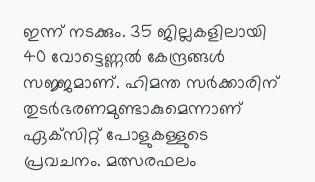ഇന്ന് നടക്കും. 35 ജില്ലകളിലായി 40 വോട്ടെണ്ണല്‍ കേന്ദ്രങ്ങള്‍ സജ്ജമാണ്. ഹിമന്ത സര്‍ക്കാരിന് തുടര്‍ഭരണമുണ്ടാകുമെന്നാണ് ഏക്‌സിറ്റ് പോളുകള്ളുടെ പ്രവചനം. മത്സരഫലം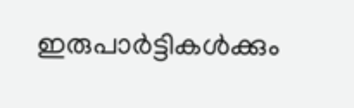ഇരുപാര്‍ട്ടികള്‍ക്കും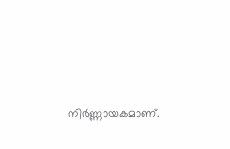നിര്‍ണ്ണായകമാണ്.